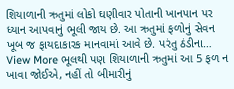શિયાળાની ઋતુમાં લોકો ઘણીવાર પોતાની ખાનપાન પર ધ્યાન આપવાનું ભૂલી જાય છે. આ ઋતુમાં ફળોનું સેવન ખૂબ જ ફાયદાકારક માનવામાં આવે છે. પરંતુ ઠંડીના…
View More ભૂલથી પણ શિયાળાની ઋતુમાં આ 5 ફળ ન ખાવા જોઈએ, નહીં તો બીમારીનું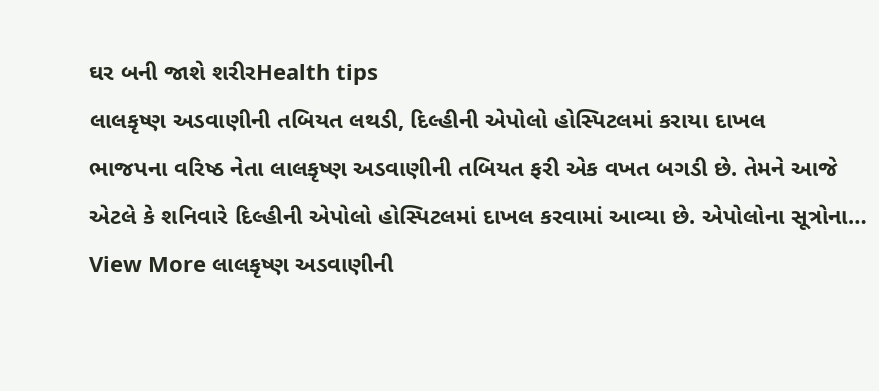ઘર બની જાશે શરીરHealth tips
લાલકૃષ્ણ અડવાણીની તબિયત લથડી, દિલ્હીની એપોલો હોસ્પિટલમાં કરાયા દાખલ
ભાજપના વરિષ્ઠ નેતા લાલકૃષ્ણ અડવાણીની તબિયત ફરી એક વખત બગડી છે. તેમને આજે એટલે કે શનિવારે દિલ્હીની એપોલો હોસ્પિટલમાં દાખલ કરવામાં આવ્યા છે. એપોલોના સૂત્રોના…
View More લાલકૃષ્ણ અડવાણીની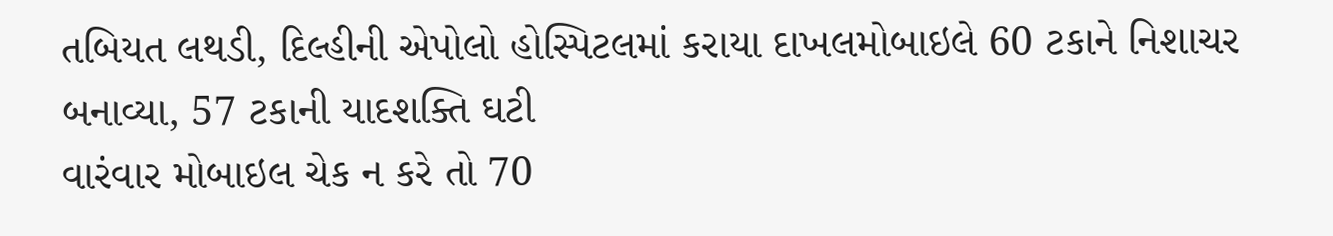તબિયત લથડી, દિલ્હીની એપોલો હોસ્પિટલમાં કરાયા દાખલમોબાઇલે 60 ટકાને નિશાચર બનાવ્યા, 57 ટકાની યાદશક્તિ ઘટી
વારંવાર મોબાઇલ ચેક ન કરે તો 70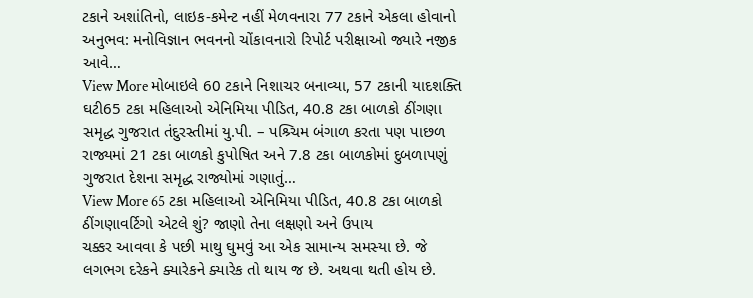ટકાને અશાંતિનો, લાઇક-કમેન્ટ નહીં મેળવનારા 77 ટકાને એકલા હોવાનો અનુભવ: મનોવિજ્ઞાન ભવનનો ચોંકાવનારો રિપોર્ટ પરીક્ષાઓ જ્યારે નજીક આવે…
View More મોબાઇલે 60 ટકાને નિશાચર બનાવ્યા, 57 ટકાની યાદશક્તિ ઘટી65 ટકા મહિલાઓ એનિમિયા પીડિત, 40.8 ટકા બાળકો ઠીંગણા
સમૃદ્ધ ગુજરાત તંદુરસ્તીમાં યુ.પી. – પશ્ર્ચિમ બંગાળ કરતા પણ પાછળ રાજ્યમાં 21 ટકા બાળકો કુપોષિત અને 7.8 ટકા બાળકોમાં દુબળાપણું ગુજરાત દેશના સમૃદ્ધ રાજ્યોમાં ગણાતું…
View More 65 ટકા મહિલાઓ એનિમિયા પીડિત, 40.8 ટકા બાળકો ઠીંગણાવર્ટિગો એટલે શું? જાણો તેના લક્ષણો અને ઉપાય
ચક્કર આવવા કે પછી માથુ ઘુમવું આ એક સામાન્ય સમસ્યા છે. જે લગભગ દરેકને ક્યારેકને ક્યારેક તો થાય જ છે. અથવા થતી હોય છે.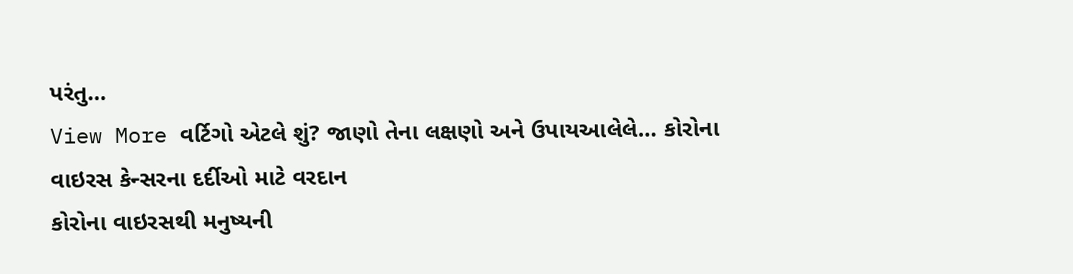પરંતુ…
View More વર્ટિગો એટલે શું? જાણો તેના લક્ષણો અને ઉપાયઆલેલે… કોરોના વાઇરસ કેન્સરના દર્દીઓ માટે વરદાન
કોરોના વાઇરસથી મનુષ્યની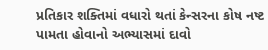પ્રતિકાર શક્તિમાં વધારો થતાં કેન્સરના કોષ નષ્ટ પામતા હોવાનો અભ્યાસમાં દાવો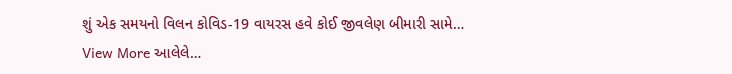શું એક સમયનો વિલન કોવિડ-19 વાયરસ હવે કોઈ જીવલેણ બીમારી સામે…
View More આલેલે…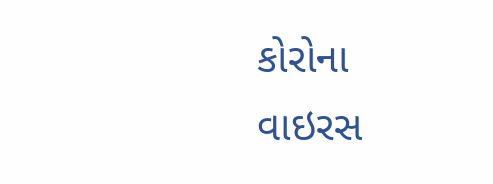કોરોના વાઇરસ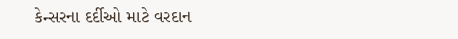કેન્સરના દર્દીઓ માટે વરદાન